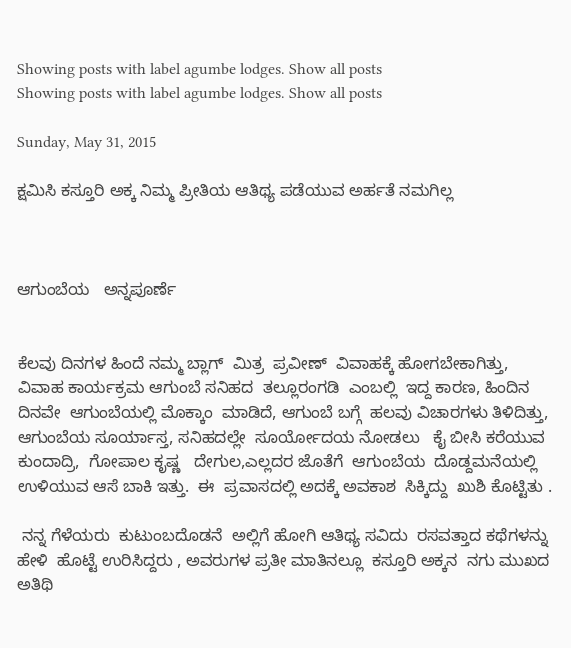Showing posts with label agumbe lodges. Show all posts
Showing posts with label agumbe lodges. Show all posts

Sunday, May 31, 2015

ಕ್ಷಮಿಸಿ ಕಸ್ತೂರಿ ಅಕ್ಕ ನಿಮ್ಮ ಪ್ರೀತಿಯ ಆತಿಥ್ಯ ಪಡೆಯುವ ಅರ್ಹತೆ ನಮಗಿಲ್ಲ



ಆಗುಂಬೆಯ   ಅನ್ನಪೂರ್ಣೆ


ಕೆಲವು ದಿನಗಳ ಹಿಂದೆ ನಮ್ಮ ಬ್ಲಾಗ್  ಮಿತ್ರ  ಪ್ರವೀಣ್  ವಿವಾಹಕ್ಕೆ ಹೋಗಬೇಕಾಗಿತ್ತು,   ವಿವಾಹ ಕಾರ್ಯಕ್ರಮ ಆಗುಂಬೆ ಸನಿಹದ  ತಲ್ಲೂರಂಗಡಿ  ಎಂಬಲ್ಲಿ  ಇದ್ದ ಕಾರಣ, ಹಿಂದಿನ ದಿನವೇ  ಆಗುಂಬೆಯಲ್ಲಿ ಮೊಕ್ಕಾಂ  ಮಾಡಿದೆ, ಆಗುಂಬೆ ಬಗ್ಗೆ  ಹಲವು ವಿಚಾರಗಳು ತಿಳಿದಿತ್ತು,  ಆಗುಂಬೆಯ ಸೂರ್ಯಾಸ್ತ, ಸನಿಹದಲ್ಲೇ  ಸೂರ್ಯೋದಯ ನೋಡಲು   ಕೈ ಬೀಸಿ ಕರೆಯುವ  ಕುಂದಾದ್ರಿ,  ಗೋಪಾಲ ಕೃಷ್ಣ   ದೇಗುಲ,ಎಲ್ಲದರ ಜೊತೆಗೆ  ಆಗುಂಬೆಯ  ದೊಡ್ದಮನೆಯಲ್ಲಿ ಉಳಿಯುವ ಆಸೆ ಬಾಕಿ ಇತ್ತು.  ಈ  ಪ್ರವಾಸದಲ್ಲಿ ಅದಕ್ಕೆ ಅವಕಾಶ  ಸಿಕ್ಕಿದ್ದು  ಖುಶಿ ಕೊಟ್ಟಿತು .

 ನನ್ನ ಗೆಳೆಯರು  ಕುಟುಂಬದೊಡನೆ  ಅಲ್ಲಿಗೆ ಹೋಗಿ ಆತಿಥ್ಯ ಸವಿದು  ರಸವತ್ತಾದ ಕಥೆಗಳನ್ನು ಹೇಳಿ  ಹೊಟ್ಟೆ ಉರಿಸಿದ್ದರು , ಅವರುಗಳ ಪ್ರತೀ ಮಾತಿನಲ್ಲೂ  ಕಸ್ತೂರಿ ಅಕ್ಕನ  ನಗು ಮುಖದ  ಅತಿಥಿ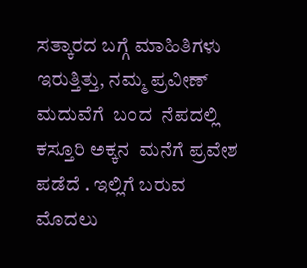ಸತ್ಕಾರದ ಬಗ್ಗೆ ಮಾಹಿತಿಗಳು   ಇರುತ್ತಿತ್ತು, ನಮ್ಮ ಪ್ರವೀಣ್ ಮದುವೆಗೆ  ಬಂದ  ನೆಪದಲ್ಲಿ  ಕಸ್ತೂರಿ ಅಕ್ಕನ  ಮನೆಗೆ ಪ್ರವೇಶ  ಪಡೆದೆ . ಇಲ್ಲಿಗೆ ಬರುವ ಮೊದಲು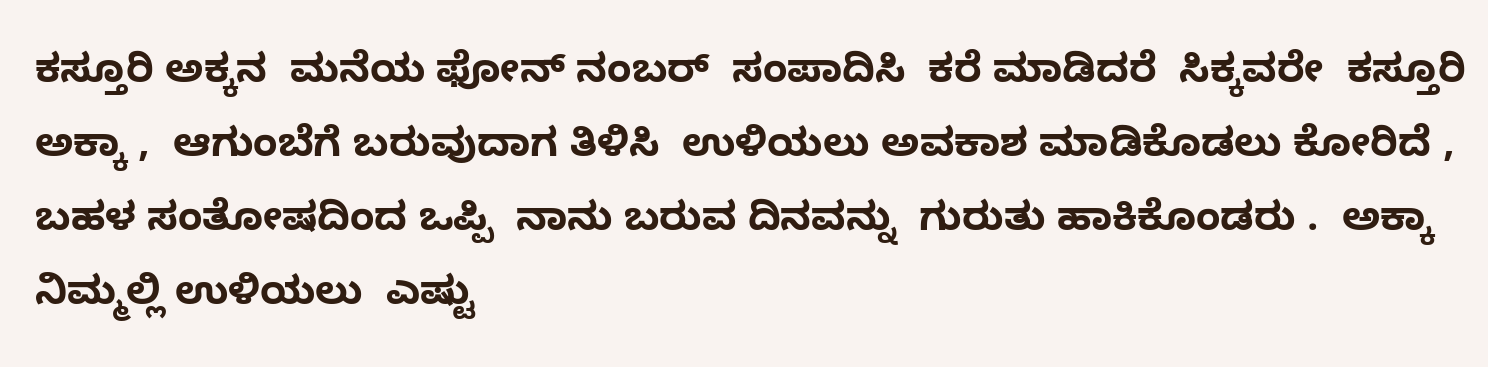ಕಸ್ತೂರಿ ಅಕ್ಕನ  ಮನೆಯ ಫೋನ್ ನಂಬರ್  ಸಂಪಾದಿಸಿ  ಕರೆ ಮಾಡಿದರೆ  ಸಿಕ್ಕವರೇ  ಕಸ್ತೂರಿ ಅಕ್ಕಾ ,  ಆಗುಂಬೆಗೆ ಬರುವುದಾಗ ತಿಳಿಸಿ  ಉಳಿಯಲು ಅವಕಾಶ ಮಾಡಿಕೊಡಲು ಕೋರಿದೆ , ಬಹಳ ಸಂತೋಷದಿಂದ ಒಪ್ಪಿ  ನಾನು ಬರುವ ದಿನವನ್ನು  ಗುರುತು ಹಾಕಿಕೊಂಡರು .  ಅಕ್ಕಾ  ನಿಮ್ಮಲ್ಲಿ ಉಳಿಯಲು  ಎಷ್ಟು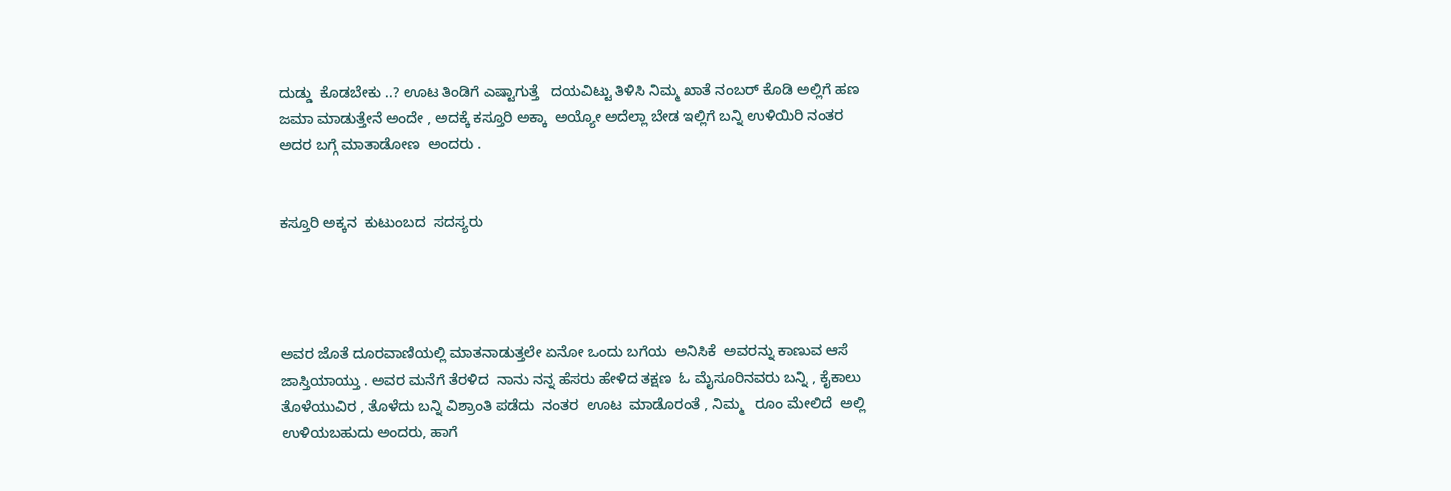ದುಡ್ಡು  ಕೊಡಬೇಕು ..? ಊಟ ತಿಂಡಿಗೆ ಎಷ್ಟಾಗುತ್ತೆ   ದಯವಿಟ್ಟು ತಿಳಿಸಿ ನಿಮ್ಮ ಖಾತೆ ನಂಬರ್ ಕೊಡಿ ಅಲ್ಲಿಗೆ ಹಣ ಜಮಾ ಮಾಡುತ್ತೇನೆ ಅಂದೇ , ಅದಕ್ಕೆ ಕಸ್ತೂರಿ ಅಕ್ಕಾ  ಅಯ್ಯೋ ಅದೆಲ್ಲಾ ಬೇಡ ಇಲ್ಲಿಗೆ ಬನ್ನಿ ಉಳಿಯಿರಿ ನಂತರ ಅದರ ಬಗ್ಗೆ ಮಾತಾಡೋಣ  ಅಂದರು .


ಕಸ್ತೂರಿ ಅಕ್ಕನ  ಕುಟುಂಬದ  ಸದಸ್ಯರು




ಅವರ ಜೊತೆ ದೂರವಾಣಿಯಲ್ಲಿ ಮಾತನಾಡುತ್ತಲೇ ಏನೋ ಒಂದು ಬಗೆಯ  ಅನಿಸಿಕೆ  ಅವರನ್ನು ಕಾಣುವ ಆಸೆ ಜಾಸ್ತಿಯಾಯ್ತು . ಅವರ ಮನೆಗೆ ತೆರಳಿದ  ನಾನು ನನ್ನ ಹೆಸರು ಹೇಳಿದ ತಕ್ಷಣ  ಓ ಮೈಸೂರಿನವರು ಬನ್ನಿ , ಕೈಕಾಲು ತೊಳೆಯುವಿರ , ತೊಳೆದು ಬನ್ನಿ ವಿಶ್ರಾಂತಿ ಪಡೆದು  ನಂತರ  ಊಟ  ಮಾಡೊರಂತೆ , ನಿಮ್ಮ   ರೂಂ ಮೇಲಿದೆ  ಅಲ್ಲಿ ಉಳಿಯಬಹುದು ಅಂದರು, ಹಾಗೆ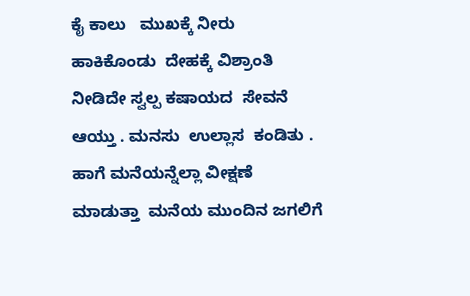ಕೈ ಕಾಲು   ಮುಖಕ್ಕೆ ನೀರು ಹಾಕಿಕೊಂಡು  ದೇಹಕ್ಕೆ ವಿಶ್ರಾಂತಿ ನೀಡಿದೇ ಸ್ವಲ್ಪ ಕಷಾಯದ  ಸೇವನೆ ಆಯ್ತು . ಮನಸು  ಉಲ್ಲಾಸ  ಕಂಡಿತು . ಹಾಗೆ ಮನೆಯನ್ನೆಲ್ಲಾ ವೀಕ್ಷಣೆ ಮಾಡುತ್ತಾ  ಮನೆಯ ಮುಂದಿನ ಜಗಲಿಗೆ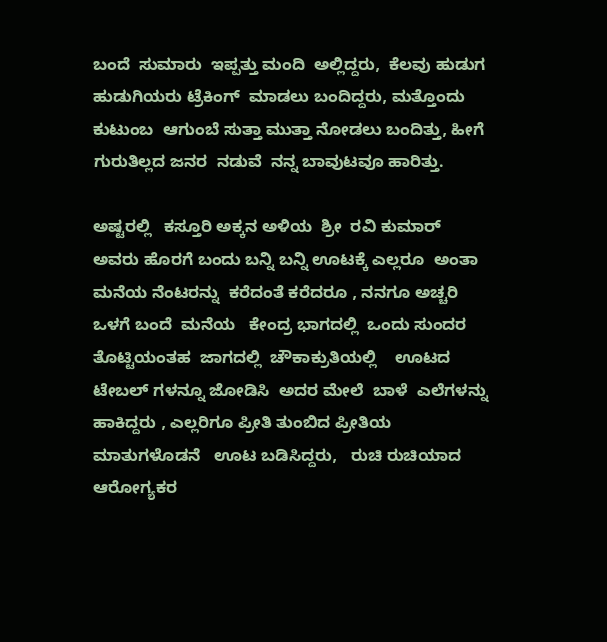ಬಂದೆ  ಸುಮಾರು  ಇಪ್ಪತ್ತು ಮಂದಿ  ಅಲ್ಲಿದ್ದರು,  ಕೆಲವು ಹುಡುಗ ಹುಡುಗಿಯರು ಟ್ರೆಕಿಂಗ್  ಮಾಡಲು ಬಂದಿದ್ದರು, ಮತ್ತೊಂದು ಕುಟುಂಬ  ಆಗುಂಬೆ ಸುತ್ತಾ ಮುತ್ತಾ ನೋಡಲು ಬಂದಿತ್ತು, ಹೀಗೆ  ಗುರುತಿಲ್ಲದ ಜನರ  ನಡುವೆ  ನನ್ನ ಬಾವುಟವೂ ಹಾರಿತ್ತು.

ಅಷ್ಟರಲ್ಲಿ   ಕಸ್ತೂರಿ ಅಕ್ಕನ ಅಳಿಯ  ಶ್ರೀ  ರವಿ ಕುಮಾರ್   ಅವರು ಹೊರಗೆ ಬಂದು ಬನ್ನಿ ಬನ್ನಿ ಊಟಕ್ಕೆ ಎಲ್ಲರೂ  ಅಂತಾ ಮನೆಯ ನೆಂಟರನ್ನು  ಕರೆದಂತೆ ಕರೆದರೂ , ನನಗೂ ಅಚ್ಚರಿ  ಒಳಗೆ ಬಂದೆ  ಮನೆಯ   ಕೇಂದ್ರ ಭಾಗದಲ್ಲಿ  ಒಂದು ಸುಂದರ  ತೊಟ್ಟಿಯಂತಹ  ಜಾಗದಲ್ಲಿ  ಚೌಕಾಕ್ರುತಿಯಲ್ಲಿ    ಊಟದ  ಟೇಬಲ್ ಗಳನ್ನೂ ಜೋಡಿಸಿ  ಅದರ ಮೇಲೆ  ಬಾಳೆ  ಎಲೆಗಳನ್ನು ಹಾಕಿದ್ದರು , ಎಲ್ಲರಿಗೂ ಪ್ರೀತಿ ತುಂಬಿದ ಪ್ರೀತಿಯ  ಮಾತುಗಳೊಡನೆ   ಊಟ ಬಡಿಸಿದ್ದರು,   ರುಚಿ ರುಚಿಯಾದ ಆರೋಗ್ಯಕರ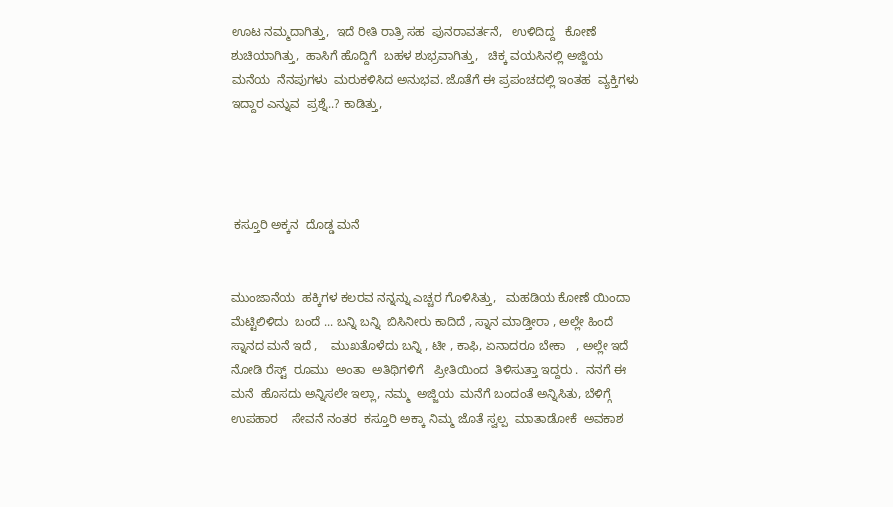ಊಟ ನಮ್ಮದಾಗಿತ್ತು,  ಇದೆ ರೀತಿ ರಾತ್ರಿ ಸಹ  ಪುನರಾವರ್ತನೆ,   ಉಳಿದಿದ್ದ   ಕೋಣೆ   ಶುಚಿಯಾಗಿತ್ತು,  ಹಾಸಿಗೆ ಹೊದ್ದಿಗೆ  ಬಹಳ ಶುಭ್ರವಾಗಿತ್ತು,   ಚಿಕ್ಕ ವಯಸಿನಲ್ಲಿ ಅಜ್ಜಿಯ  ಮನೆಯ  ನೆನಪುಗಳು  ಮರುಕಳಿಸಿದ ಅನುಭವ. ಜೊತೆಗೆ ಈ ಪ್ರಪಂಚದಲ್ಲಿ ಇಂತಹ  ವ್ಯಕ್ತಿಗಳು ಇದ್ದಾರ ಎನ್ನುವ  ಪ್ರಶ್ನೆ..? ಕಾಡಿತ್ತು,




 ಕಸ್ತೂರಿ ಅಕ್ಕನ  ದೊಡ್ಡ ಮನೆ


ಮುಂಜಾನೆಯ  ಹಕ್ಕಿಗಳ ಕಲರವ ನನ್ನನ್ನು ಎಚ್ಚರ ಗೊಳಿಸಿತ್ತು,   ಮಹಡಿಯ ಕೋಣೆ ಯಿಂದಾ  ಮೆಟ್ಟಿಲಿಳಿದು  ಬಂದೆ ... ಬನ್ನಿ ಬನ್ನಿ  ಬಿಸಿನೀರು ಕಾದಿದೆ , ಸ್ನಾನ ಮಾಡ್ತೀರಾ , ಅಲ್ಲೇ ಹಿಂದೆ ಸ್ನಾನದ ಮನೆ ಇದೆ ,    ಮುಖತೊಳೆದು ಬನ್ನಿ , ಟೀ , ಕಾಫಿ, ಏನಾದರೂ ಬೇಕಾ   , ಅಲ್ಲೇ ಇದೆ ನೋಡಿ ರೆಸ್ಟ್  ರೂಮು  ಅಂತಾ  ಅತಿಥಿಗಳಿಗೆ   ಪ್ರೀತಿಯಿಂದ  ತಿಳಿಸುತ್ತಾ ಇದ್ದರು .  ನನಗೆ ಈ ಮನೆ  ಹೊಸದು ಅನ್ನಿಸಲೇ ಇಲ್ಲಾ, ನಮ್ಮ  ಅಜ್ಜಿಯ  ಮನೆಗೆ ಬಂದಂತೆ ಅನ್ನಿಸಿತು, ಬೆಳಿಗ್ಗೆ ಉಪಹಾರ    ಸೇವನೆ ನಂತರ  ಕಸ್ತೂರಿ ಅಕ್ಕಾ ನಿಮ್ಮ ಜೊತೆ ಸ್ವಲ್ಪ  ಮಾತಾಡೋಕೆ  ಅವಕಾಶ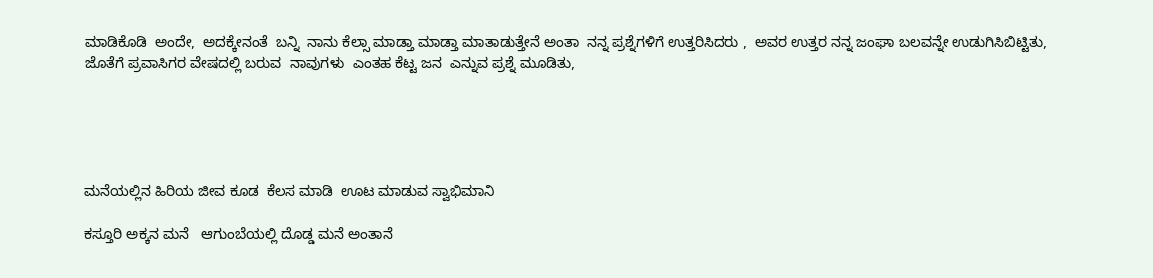ಮಾಡಿಕೊಡಿ  ಅಂದೇ,  ಅದಕ್ಕೇನಂತೆ  ಬನ್ನಿ  ನಾನು ಕೆಲ್ಸಾ ಮಾಡ್ತಾ ಮಾಡ್ತಾ ಮಾತಾಡುತ್ತೇನೆ ಅಂತಾ  ನನ್ನ ಪ್ರಶ್ನೆಗಳಿಗೆ ಉತ್ತರಿಸಿದರು ,  ಅವರ ಉತ್ತರ ನನ್ನ ಜಂಘಾ ಬಲವನ್ನೇ ಉಡುಗಿಸಿಬಿಟ್ಟಿತು,  ಜೊತೆಗೆ ಪ್ರವಾಸಿಗರ ವೇಷದಲ್ಲಿ ಬರುವ  ನಾವುಗಳು  ಎಂತಹ ಕೆಟ್ಟ ಜನ  ಎನ್ನುವ ಪ್ರಶ್ನೆ ಮೂಡಿತು,





ಮನೆಯಲ್ಲಿನ ಹಿರಿಯ ಜೀವ ಕೂಡ  ಕೆಲಸ ಮಾಡಿ  ಊಟ ಮಾಡುವ ಸ್ವಾಭಿಮಾನಿ

ಕಸ್ತೂರಿ ಅಕ್ಕನ ಮನೆ   ಆಗುಂಬೆಯಲ್ಲಿ ದೊಡ್ಡ ಮನೆ ಅಂತಾನೆ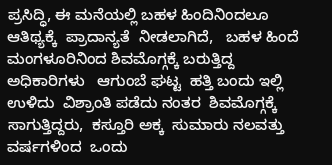ಪ್ರಸಿದ್ಧಿ, ಈ ಮನೆಯಲ್ಲಿ ಬಹಳ ಹಿಂದಿನಿಂದಲೂ   ಆತಿಥ್ಯಕ್ಕೆ  ಪ್ರಾದಾನ್ಯತೆ  ನೀಡಲಾಗಿದೆ,   ಬಹಳ ಹಿಂದೆ ಮಂಗಳೂರಿನಿಂದ ಶಿವಮೊಗ್ಗಕ್ಕೆ ಬರುತ್ತಿದ್ದ   ಅಧಿಕಾರಿಗಳು   ಆಗುಂಬೆ ಘಟ್ಟ  ಹತ್ತಿ ಬಂದು ಇಲ್ಲಿ ಉಳಿದು  ವಿಶ್ರಾಂತಿ ಪಡೆದು ನಂತರ  ಶಿವಮೊಗ್ಗಕ್ಕೆ ಸಾಗುತ್ತಿದ್ದರು,  ಕಸ್ತೂರಿ ಅಕ್ಕ  ಸುಮಾರು ನಲವತ್ತು ವರ್ಷಗಳಿಂದ  ಒಂದು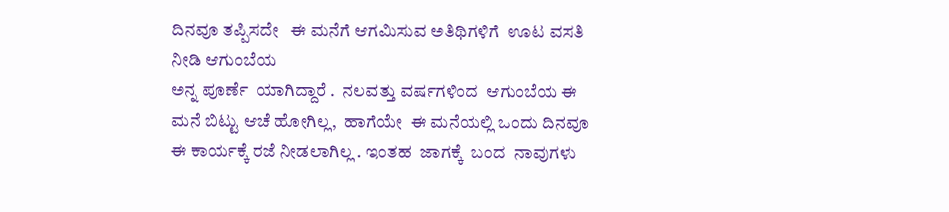ದಿನವೂ ತಪ್ಪಿಸದೇ   ಈ ಮನೆಗೆ ಆಗಮಿಸುವ ಅತಿಥಿಗಳಿಗೆ  ಊಟ ವಸತಿ ನೀಡಿ ಆಗುಂಬೆಯ
ಅನ್ನ ಪೂರ್ಣೆ  ಯಾಗಿದ್ದಾರೆ .  ನಲವತ್ತು ವರ್ಷಗಳಿಂದ  ಆಗುಂಬೆಯ ಈ ಮನೆ ಬಿಟ್ಟು ಆಚೆ ಹೋಗಿಲ್ಲ,  ಹಾಗೆಯೇ  ಈ ಮನೆಯಲ್ಲಿ ಒಂದು ದಿನವೂ  ಈ ಕಾರ್ಯಕ್ಕೆ ರಜೆ ನೀಡಲಾಗಿಲ್ಲ . ಇಂತಹ  ಜಾಗಕ್ಕೆ  ಬಂದ  ನಾವುಗಳು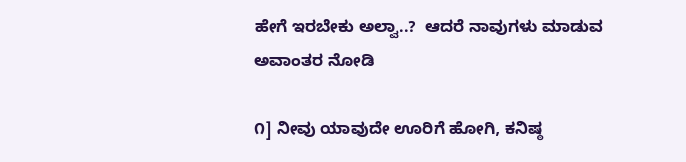ಹೇಗೆ ಇರಬೇಕು ಅಲ್ವಾ..?  ಆದರೆ ನಾವುಗಳು ಮಾಡುವ ಅವಾಂತರ ನೋಡಿ

೧] ನೀವು ಯಾವುದೇ ಊರಿಗೆ ಹೋಗಿ, ಕನಿಷ್ಠ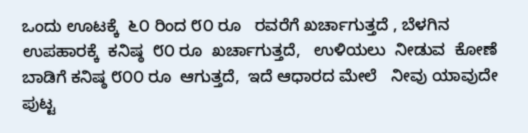ಒಂದು ಊಟಕ್ಕೆ  ೬೦ ರಿಂದ ೮೦ ರೂ   ರವರೆಗೆ ಖರ್ಚಾಗುತ್ತದೆ , ಬೆಳಗಿನ ಉಪಹಾರಕ್ಕೆ  ಕನಿಷ್ಠ  ೮೦ ರೂ  ಖರ್ಚಾಗುತ್ತದೆ,   ಉಳಿಯಲು  ನೀಡುವ  ಕೋಣೆ  ಬಾಡಿಗೆ ಕನಿಷ್ಠ ೮೦೦ ರೂ  ಆಗುತ್ತದೆ,  ಇದೆ ಆಧಾರದ ಮೇಲೆ   ನೀವು ಯಾವುದೇ ಪುಟ್ಟ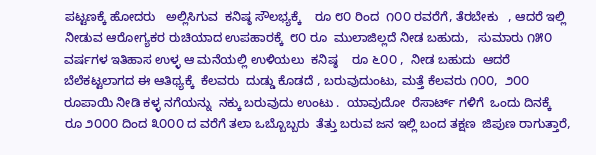ಪಟ್ಟಣಕ್ಕೆ ಹೋದರು   ಅಲ್ಲಿಸಿಗುವ  ಕನಿಷ್ಠ ಸೌಲಭ್ಯಕ್ಕೆ    ರೂ ೮೦ ರಿಂದ  ೧೦೦ ರವರೆಗೆ, ತೆರಬೇಕು   , ಆದರೆ ಇಲ್ಲಿ ನೀಡುವ ಆರೋಗ್ಯಕರ ರುಚಿಯಾದ ಉಪಹಾರಕ್ಕೆ  ೮೦ ರೂ  ಮುಲಾಜಿಲ್ಲದೆ ನೀಡ ಬಹುದು,   ಸುಮಾರು ೧೫೦ ವರ್ಷಗಳ ಇತಿಹಾಸ ಉಳ್ಳ ಆ ಮನೆಯಲ್ಲಿ ಉಳಿಯಲು  ಕನಿಷ್ಠ    ರೂ ೬೦೦ ,  ನೀಡ ಬಹುದು  ಆದರೆ  ಬೆಲೆಕಟ್ಟಲಾಗದ ಈ ಆತಿಥ್ಯಕ್ಕೆ  ಕೆಲವರು  ದುಡ್ಡು ಕೊಡದೆ , ಬರುವುದುಂಟು, ಮತ್ತೆ ಕೆಲವರು ೧೦೦,  ೨೦೦ ರೂಪಾಯಿ ನೀಡಿ ಕಳ್ಳ ನಗೆಯನ್ನು  ನಕ್ಕು ಬರುವುದು ಉಂಟು .  ಯಾವುದೋ  ರೆಸಾರ್ಟ್ ಗಳಿಗೆ  ಒಂದು ದಿನಕ್ಕೆ  ರೂ ೨೦೦೦ ದಿಂದ ೩೦೦೦ ದ ವರೆಗೆ ತಲಾ ಒಬ್ಬೊಬ್ಬರು  ತೆತ್ತು ಬರುವ ಜನ ಇಲ್ಲಿ ಬಂದ ತಕ್ಷಣ  ಜಿಪುಣ ರಾಗುತ್ತಾರೆ,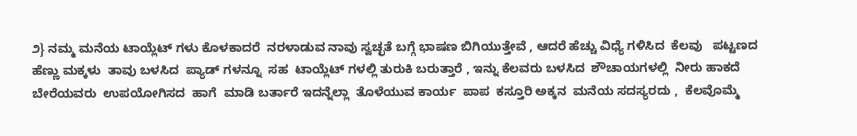೨} ನಮ್ಮ ಮನೆಯ ಟಾಯ್ಲೆಟ್ ಗಳು ಕೊಳಕಾದರೆ  ನರಳಾಡುವ ನಾವು ಸ್ವಚ್ಛತೆ ಬಗ್ಗೆ ಭಾಷಣ ಬಿಗಿಯುತ್ತೇವೆ , ಆದರೆ ಹೆಚ್ಚು ವಿಧ್ಯೆ ಗಳಿಸಿದ  ಕೆಲವು   ಪಟ್ಟಣದ ಹೆಣ್ಣು ಮಕ್ಕಳು  ತಾವು ಬಳಸಿದ  ಪ್ಯಾಡ್ ಗಳನ್ನೂ  ಸಹ  ಟಾಯ್ಲೆಟ್ ಗಳಲ್ಲಿ ತುರುಕಿ ಬರುತ್ತಾರೆ , ಇನ್ನು ಕೆಲವರು ಬಳಸಿದ  ಶೌಚಾಯಗಳಲ್ಲಿ  ನೀರು ಹಾಕದೆ  ಬೇರೆಯವರು  ಉಪಯೋಗಿಸದ  ಹಾಗೆ  ಮಾಡಿ ಬರ್ತಾರೆ ಇದನ್ನೆಲ್ಲಾ  ತೊಳೆಯುವ ಕಾರ್ಯ  ಪಾಪ  ಕಸ್ತೂರಿ ಅಕ್ಕನ  ಮನೆಯ ಸದಸ್ಯರದು ,  ಕೆಲವೊಮ್ಮೆ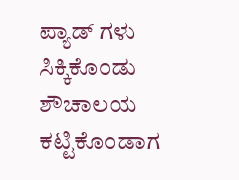ಪ್ಯಾಡ್ ಗಳು   ಸಿಕ್ಕಿಕೊಂಡು ಶೌಚಾಲಯ  ಕಟ್ಟಿಕೊಂಡಾಗ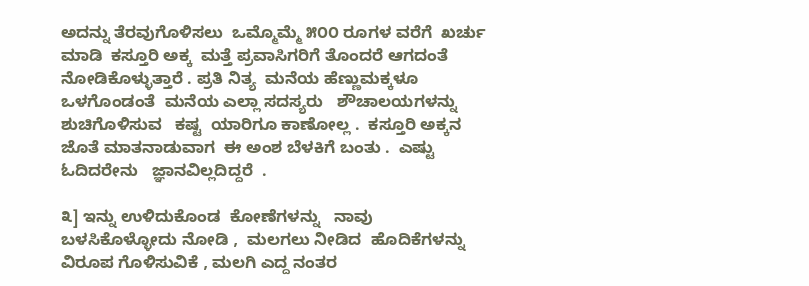ಅದನ್ನು ತೆರವುಗೊಳಿಸಲು  ಒಮ್ಮೊಮ್ಮೆ ೫೦೦ ರೂಗಳ ವರೆಗೆ  ಖರ್ಚು ಮಾಡಿ  ಕಸ್ತೂರಿ ಅಕ್ಕ  ಮತ್ತೆ ಪ್ರವಾಸಿಗರಿಗೆ ತೊಂದರೆ ಆಗದಂತೆ  ನೋಡಿಕೊಳ್ಳುತ್ತಾರೆ . ಪ್ರತಿ ನಿತ್ಯ  ಮನೆಯ ಹೆಣ್ಣುಮಕ್ಕಳೂ ಒಳಗೊಂಡಂತೆ  ಮನೆಯ ಎಲ್ಲಾ ಸದಸ್ಯರು   ಶೌಚಾಲಯಗಳನ್ನು  ಶುಚಿಗೊಳಿಸುವ   ಕಷ್ಟ  ಯಾರಿಗೂ ಕಾಣೋಲ್ಲ .  ಕಸ್ತೂರಿ ಅಕ್ಕನ  ಜೊತೆ ಮಾತನಾಡುವಾಗ  ಈ ಅಂಶ ಬೆಳಕಿಗೆ ಬಂತು .  ಎಷ್ಟು ಓದಿದರೇನು   ಜ್ಞಾನವಿಲ್ಲದಿದ್ದರೆ  .

೩] ಇನ್ನು ಉಳಿದುಕೊಂಡ  ಕೋಣೆಗಳನ್ನು   ನಾವು ಬಳಸಿಕೊಳ್ಳೋದು ನೋಡಿ ,  ಮಲಗಲು ನೀಡಿದ  ಹೊದಿಕೆಗಳನ್ನು  ವಿರೂಪ ಗೊಳಿಸುವಿಕೆ , ಮಲಗಿ ಎದ್ದ ನಂತರ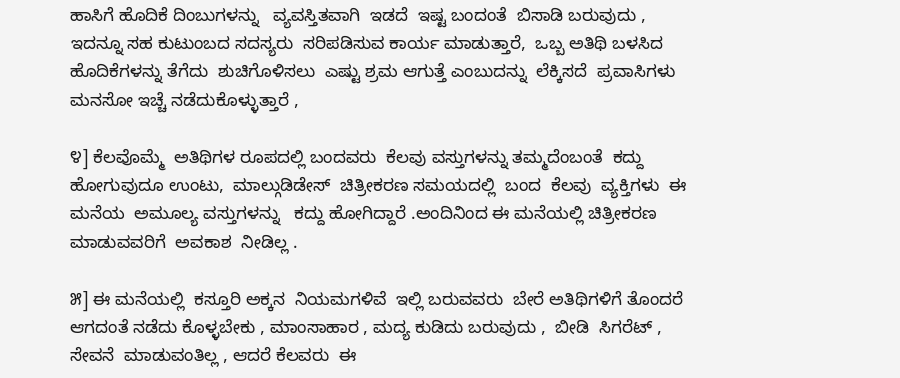ಹಾಸಿಗೆ ಹೊದಿಕೆ ದಿಂಬುಗಳನ್ನು   ವ್ಯವಸ್ತಿತವಾಗಿ  ಇಡದೆ  ಇಷ್ಟ ಬಂದಂತೆ  ಬಿಸಾಡಿ ಬರುವುದು , ಇದನ್ನೂ ಸಹ ಕುಟುಂಬದ ಸದಸ್ಯರು  ಸರಿಪಡಿಸುವ ಕಾರ್ಯ ಮಾಡುತ್ತಾರೆ,  ಒಬ್ಬ ಅತಿಥಿ ಬಳಸಿದ  ಹೊದಿಕೆಗಳನ್ನು ತೆಗೆದು  ಶುಚಿಗೊಳಿಸಲು  ಎಷ್ಟು ಶ್ರಮ ಆಗುತ್ತೆ ಎಂಬುದನ್ನು  ಲೆಕ್ಕಿಸದೆ  ಪ್ರವಾಸಿಗಳು ಮನಸೋ ಇಚ್ಚೆ ನಡೆದುಕೊಳ್ಳುತ್ತಾರೆ ,

೪] ಕೆಲವೊಮ್ಮೆ  ಅತಿಥಿಗಳ ರೂಪದಲ್ಲಿ ಬಂದವರು  ಕೆಲವು ವಸ್ತುಗಳನ್ನು ತಮ್ಮದೆಂಬಂತೆ  ಕದ್ದು ಹೋಗುವುದೂ ಉಂಟು,  ಮಾಲ್ಗುಡಿಡೇಸ್  ಚಿತ್ರೀಕರಣ ಸಮಯದಲ್ಲಿ  ಬಂದ  ಕೆಲವು  ವ್ಯಕ್ತಿಗಳು  ಈ ಮನೆಯ  ಅಮೂಲ್ಯ ವಸ್ತುಗಳನ್ನು   ಕದ್ದು ಹೋಗಿದ್ದಾರೆ .ಅಂದಿನಿಂದ ಈ ಮನೆಯಲ್ಲಿ ಚಿತ್ರೀಕರಣ ಮಾಡುವವರಿಗೆ  ಅವಕಾಶ  ನೀಡಿಲ್ಲ .

೫] ಈ ಮನೆಯಲ್ಲಿ  ಕಸ್ತೂರಿ ಅಕ್ಕನ  ನಿಯಮಗಳಿವೆ  ಇಲ್ಲಿ ಬರುವವರು  ಬೇರೆ ಅತಿಥಿಗಳಿಗೆ ತೊಂದರೆ ಆಗದಂತೆ ನಡೆದು ಕೊಳ್ಳಬೇಕು , ಮಾಂಸಾಹಾರ , ಮದ್ಯ ಕುಡಿದು ಬರುವುದು ,  ಬೀಡಿ  ಸಿಗರೆಟ್ , ಸೇವನೆ  ಮಾಡುವಂತಿಲ್ಲ , ಆದರೆ ಕೆಲವರು  ಈ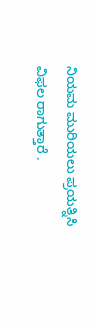ನಿಯಮ ಮುರಿಯಲು ಪ್ರಯತ್ನಿಸಿ ವಿಫಲ ರಾಗುತ್ತಾರೆ .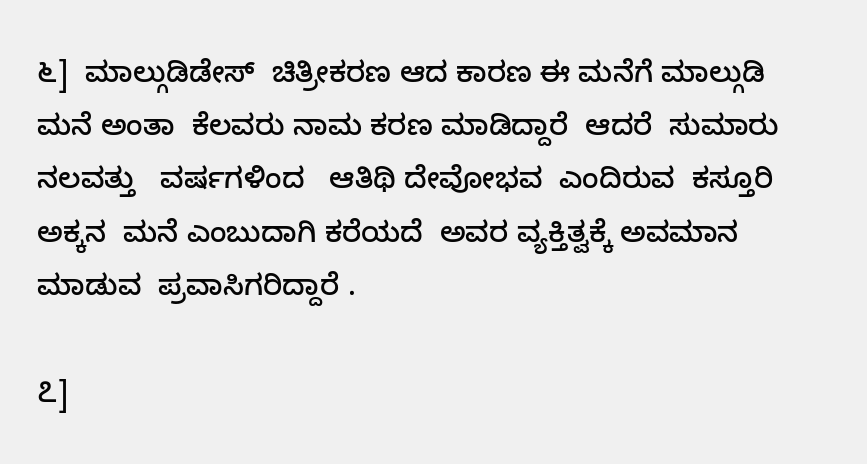೬]  ಮಾಲ್ಗುಡಿಡೇಸ್  ಚಿತ್ರೀಕರಣ ಆದ ಕಾರಣ ಈ ಮನೆಗೆ ಮಾಲ್ಗುಡಿ ಮನೆ ಅಂತಾ  ಕೆಲವರು ನಾಮ ಕರಣ ಮಾಡಿದ್ದಾರೆ  ಆದರೆ  ಸುಮಾರು ನಲವತ್ತು   ವರ್ಷಗಳಿಂದ   ಆತಿಥಿ ದೇವೋಭವ  ಎಂದಿರುವ  ಕಸ್ತೂರಿ ಅಕ್ಕನ  ಮನೆ ಎಂಬುದಾಗಿ ಕರೆಯದೆ  ಅವರ ವ್ಯಕ್ತಿತ್ವಕ್ಕೆ ಅವಮಾನ ಮಾಡುವ  ಪ್ರವಾಸಿಗರಿದ್ದಾರೆ .

೭]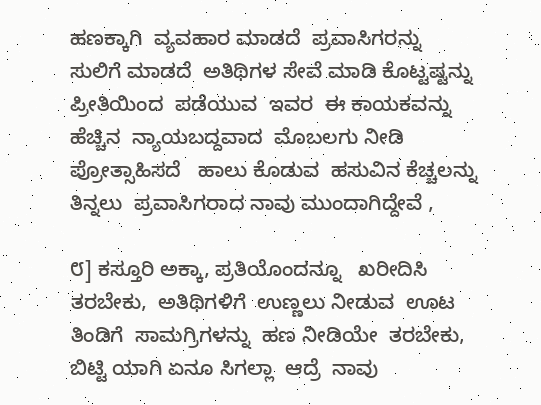ಹಣಕ್ಕಾಗಿ  ವ್ಯವಹಾರ ಮಾಡದೆ  ಪ್ರವಾಸಿಗರನ್ನು ಸುಲಿಗೆ ಮಾಡದೆ  ಅತಿಥಿಗಳ ಸೇವೆ ಮಾಡಿ ಕೊಟ್ಟಷ್ಟನ್ನು ಪ್ರೀತಿಯಿಂದ  ಪಡೆಯುವ  ಇವರ  ಈ ಕಾಯಕವನ್ನು  ಹೆಚ್ಚಿನ  ನ್ಯಾಯಬದ್ದವಾದ  ಮೊಬಲಗು ನೀಡಿ ಪ್ರೋತ್ಸಾಹಿಸದೆ   ಹಾಲು ಕೊಡುವ  ಹಸುವಿನ ಕೆಚ್ಚಲನ್ನು ತಿನ್ನಲು  ಪ್ರವಾಸಿಗರಾದ ನಾವು ಮುಂದಾಗಿದ್ದೇವೆ ,

೮] ಕಸ್ತೂರಿ ಅಕ್ಕಾ, ಪ್ರತಿಯೊಂದನ್ನೂ   ಖರೀದಿಸಿ ತರಬೇಕು,  ಅತಿಥಿಗಳಿಗೆ  ಉಣ್ಣಲು ನೀಡುವ  ಊಟ ತಿಂಡಿಗೆ  ಸಾಮಗ್ರಿಗಳನ್ನು  ಹಣ ನೀಡಿಯೇ  ತರಬೇಕು,  ಬಿಟ್ಟಿ ಯಾಗಿ ಏನೂ ಸಿಗಲ್ಲಾ  ಆದ್ರೆ  ನಾವು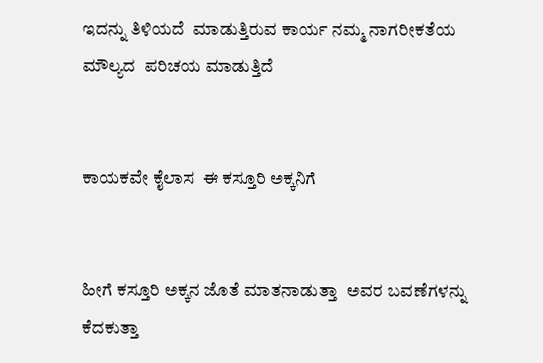ಇದನ್ನು ತಿಳಿಯದೆ  ಮಾಡುತ್ತಿರುವ ಕಾರ್ಯ ನಮ್ಮ ನಾಗರೀಕತೆಯ  ಮೌಲ್ಯದ  ಪರಿಚಯ ಮಾಡುತ್ತಿದೆ


ಕಾಯಕವೇ ಕೈಲಾಸ  ಈ ಕಸ್ತೂರಿ ಅಕ್ಕನಿಗೆ


ಹೀಗೆ ಕಸ್ತೂರಿ ಅಕ್ಕನ ಜೊತೆ ಮಾತನಾಡುತ್ತಾ  ಅವರ ಬವಣೆಗಳನ್ನು ಕೆದಕುತ್ತಾ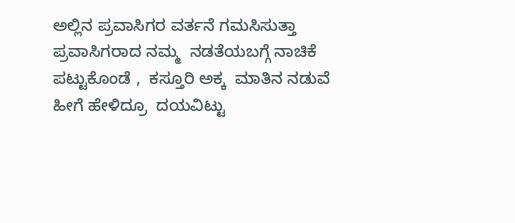ಅಲ್ಲಿನ ಪ್ರವಾಸಿಗರ ವರ್ತನೆ ಗಮಸಿಸುತ್ತಾ  ಪ್ರವಾಸಿಗರಾದ ನಮ್ಮ  ನಡತೆಯಬಗ್ಗೆ ನಾಚಿಕೆ ಪಟ್ಟುಕೊಂಡೆ ,  ಕಸ್ತೂರಿ ಅಕ್ಕ  ಮಾತಿನ ನಡುವೆ  ಹೀಗೆ ಹೇಳಿದ್ರೂ  ದಯವಿಟ್ಟು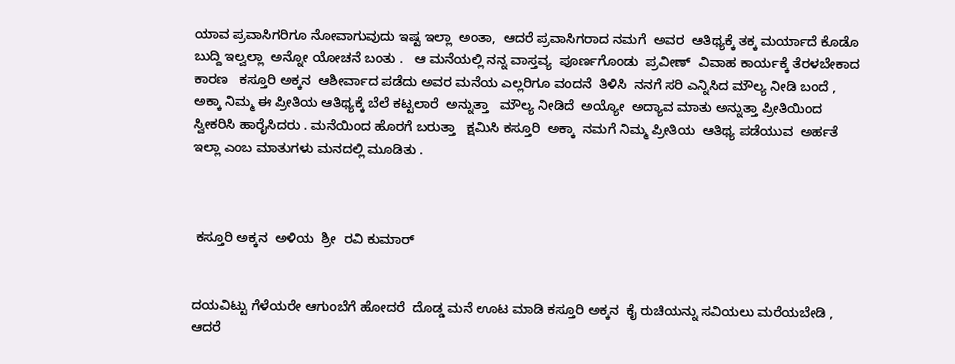ಯಾವ ಪ್ರವಾಸಿಗರಿಗೂ ನೋವಾಗುವುದು ಇಷ್ಟ ಇಲ್ಲಾ  ಅಂತಾ,  ಆದರೆ ಪ್ರವಾಸಿಗರಾದ ನಮಗೆ  ಅವರ  ಆತಿಥ್ಯಕ್ಕೆ ತಕ್ಕ ಮರ್ಯಾದೆ ಕೊಡೊ  ಬುದ್ದಿ ಇಲ್ವಲ್ಲಾ  ಅನ್ನೋ ಯೋಚನೆ ಬಂತು .   ಆ ಮನೆಯಲ್ಲಿ ನನ್ನ ವಾಸ್ತವ್ಯ  ಪೂರ್ಣಗೊಂಡು  ಪ್ರವೀಣ್  ವಿವಾಹ ಕಾರ್ಯಕ್ಕೆ ತೆರಳಬೇಕಾದ ಕಾರಣ   ಕಸ್ತೂರಿ ಅಕ್ಕನ  ಆಶೀರ್ವಾದ ಪಡೆದು ಅವರ ಮನೆಯ ಎಲ್ಲರಿಗೂ ವಂದನೆ  ತಿಳಿಸಿ  ನನಗೆ ಸರಿ ಎನ್ನಿಸಿದ ಮೌಲ್ಯ ನೀಡಿ ಬಂದೆ , ಅಕ್ಕಾ ನಿಮ್ಮ ಈ ಪ್ರೀತಿಯ ಆತಿಥ್ಯಕ್ಕೆ ಬೆಲೆ ಕಟ್ಟಲಾರೆ  ಅನ್ನುತ್ತಾ   ಮೌಲ್ಯ ನೀಡಿದೆ  ಅಯ್ಯೋ  ಅದ್ಯಾವ ಮಾತು ಅನ್ನುತ್ತಾ ಪ್ರೀತಿಯಿಂದ ಸ್ವೀಕರಿಸಿ ಹಾರೈಸಿದರು . ಮನೆಯಿಂದ ಹೊರಗೆ ಬರುತ್ತಾ   ಕ್ಷಮಿಸಿ ಕಸ್ತೂರಿ  ಅಕ್ಕಾ  ನಮಗೆ ನಿಮ್ಮ ಪ್ರೀತಿಯ  ಆತಿಥ್ಯ ಪಡೆಯುವ  ಅರ್ಹತೆ ಇಲ್ಲಾ ಎಂಬ ಮಾತುಗಳು ಮನದಲ್ಲಿ ಮೂಡಿತು .



 ಕಸ್ತೂರಿ ಅಕ್ಕನ  ಅಳಿಯ  ಶ್ರೀ  ರವಿ ಕುಮಾರ್


ದಯವಿಟ್ಟು ಗೆಳೆಯರೇ ಆಗುಂಬೆಗೆ ಹೋದರೆ  ದೊಡ್ಡ ಮನೆ ಊಟ ಮಾಡಿ ಕಸ್ತೂರಿ ಅಕ್ಕನ  ಕೈ ರುಚಿಯನ್ನು ಸವಿಯಲು ಮರೆಯಬೇಡಿ , ಆದರೆ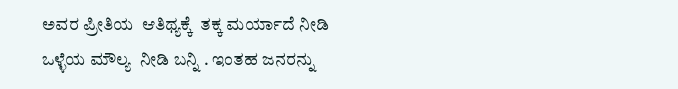ಅವರ ಪ್ರೀತಿಯ  ಆತಿಥ್ಯಕ್ಕೆ  ತಕ್ಕ ಮರ್ಯಾದೆ ನೀಡಿ  ಒಳ್ಳೆಯ ಮೌಲ್ಯ  ನೀಡಿ ಬನ್ನಿ . ಇಂತಹ ಜನರನ್ನು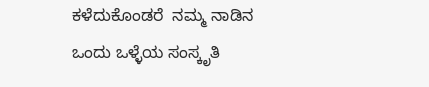ಕಳೆದುಕೊಂಡರೆ  ನಮ್ಮ ನಾಡಿನ  ಒಂದು ಒಳ್ಳೆಯ ಸಂಸ್ಕೃತಿ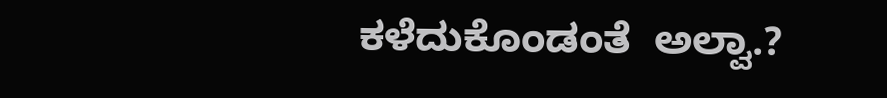ಕಳೆದುಕೊಂಡಂತೆ  ಅಲ್ವಾ.?